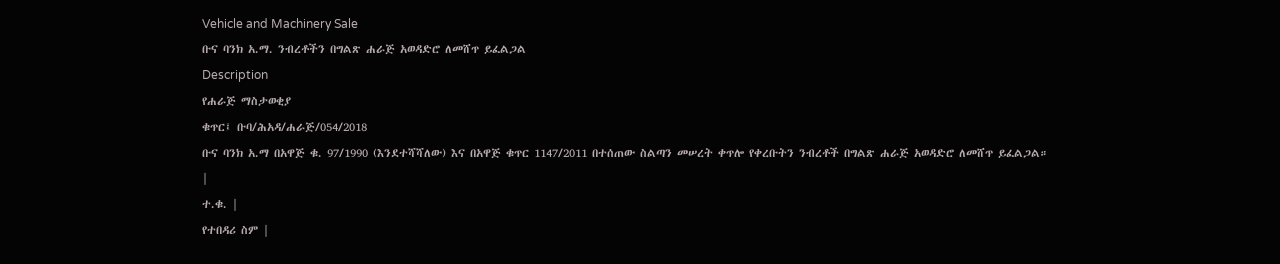Vehicle and Machinery Sale
ቡና ባንክ አ.ማ. ንብረቶችን በግልጽ ሐራጅ አወዳድሮ ለመሸጥ ይፈልጋል
Description
የሐራጅ ማስታወቂያ
ቁጥር፤ ቡባ/ሕአዳ/ሐራጅ/054/2018
ቡና ባንክ አ.ማ በአዋጅ ቁ. 97/1990 (እንደተሻሻለው) እና በአዋጅ ቁጥር 1147/2011 በተሰጠው ስልጣን መሠረት ቀጥሎ የቀረቡትን ንብረቶች በግልጽ ሐራጅ አወዳድሮ ለመሸጥ ይፈልጋል።
|
ተ.ቁ. |
የተበዳሪ ስም |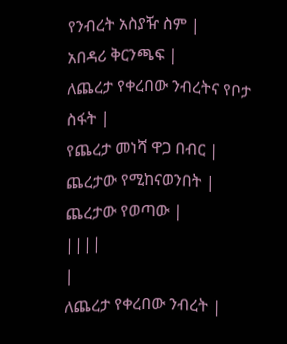የንብረት አስያዥ ስም |
አበዳሪ ቅርንጫፍ |
ለጨረታ የቀረበው ንብረትና የቦታ ስፋት |
የጨረታ መነሻ ዋጋ በብር |
ጨረታው የሚከናወንበት |
ጨረታው የወጣው |
||||
|
ለጨረታ የቀረበው ንብረት |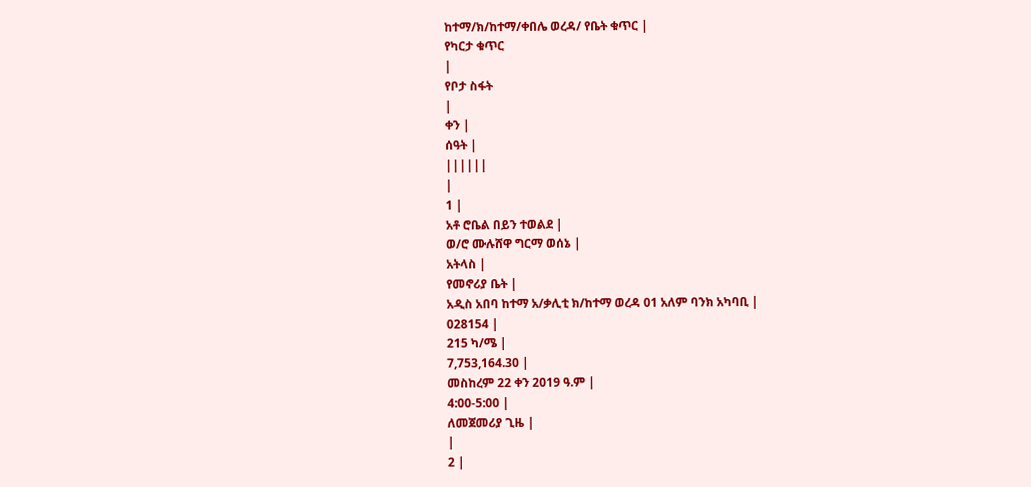ከተማ/ክ/ከተማ/ቀበሌ ወረዳ/ የቤት ቁጥር |
የካርታ ቁጥር
|
የቦታ ስፋት
|
ቀን |
ሰዓት |
||||||
|
1 |
አቶ ሮቤል በይን ተወልደ |
ወ/ሮ ሙሉሸዋ ግርማ ወሰኔ |
አትላስ |
የመኖሪያ ቤት |
አዲስ አበባ ከተማ አ/ቃሊቲ ክ/ከተማ ወረዳ 01 አለም ባንክ አካባቢ |
028154 |
215 ካ/ሜ |
7,753,164.30 |
መስከረም 22 ቀን 2019 ዓ.ም |
4:00-5:00 |
ለመጀመሪያ ጊዜ |
|
2 |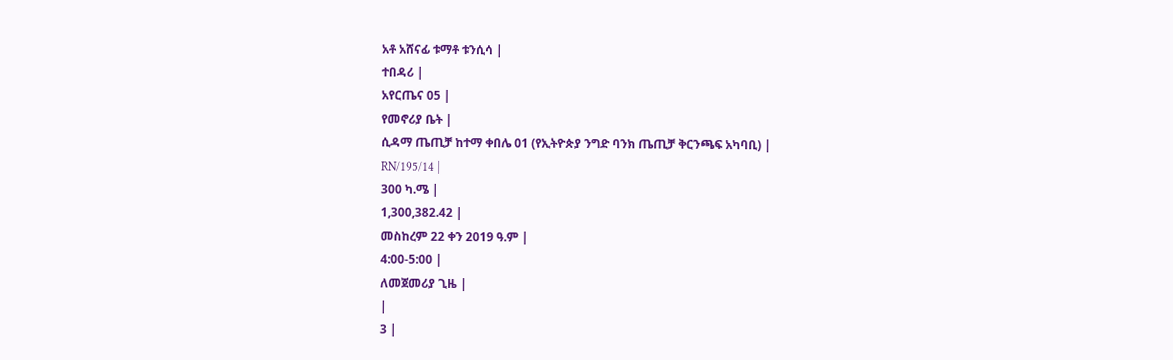አቶ አሸናፊ ቱማቶ ቱንሲሳ |
ተበዳሪ |
አየርጤና 05 |
የመኖሪያ ቤት |
ሲዳማ ጤጢቻ ከተማ ቀበሌ 01 (የኢትዮጵያ ንግድ ባንክ ጤጢቻ ቅርንጫፍ አካባቢ) |
RN/195/14 |
300 ካ.ሜ |
1,300,382.42 |
መስከረም 22 ቀን 2019 ዓ.ም |
4:00-5:00 |
ለመጀመሪያ ጊዜ |
|
3 |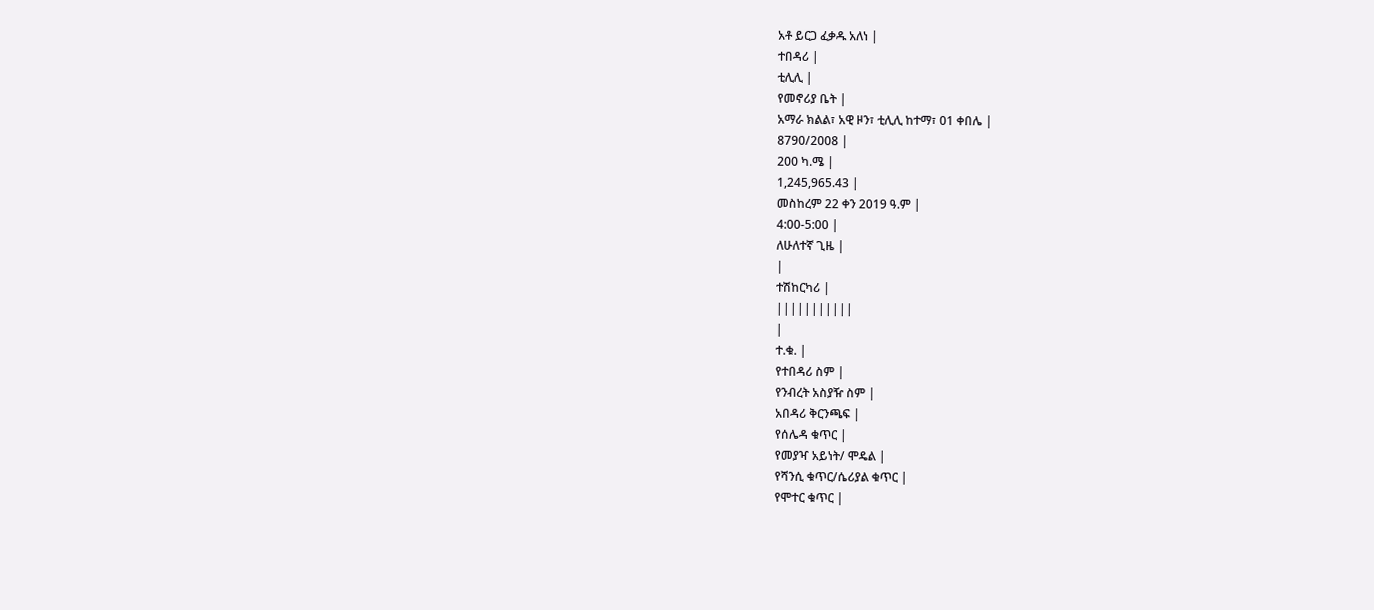አቶ ይርጋ ፈቃዱ አለነ |
ተበዳሪ |
ቲሊሊ |
የመኖሪያ ቤት |
አማራ ክልል፣ አዊ ዞን፣ ቲሊሊ ከተማ፣ 01 ቀበሌ |
8790/2008 |
200 ካ.ሜ |
1,245,965.43 |
መስከረም 22 ቀን 2019 ዓ.ም |
4:00-5:00 |
ለሁለተኛ ጊዜ |
|
ተሽከርካሪ |
|||||||||||
|
ተ.ቁ. |
የተበዳሪ ስም |
የንብረት አስያዥ ስም |
አበዳሪ ቅርንጫፍ |
የሰሌዳ ቁጥር |
የመያዣ አይነት/ ሞዴል |
የሻንሲ ቁጥር/ሴሪያል ቁጥር |
የሞተር ቁጥር |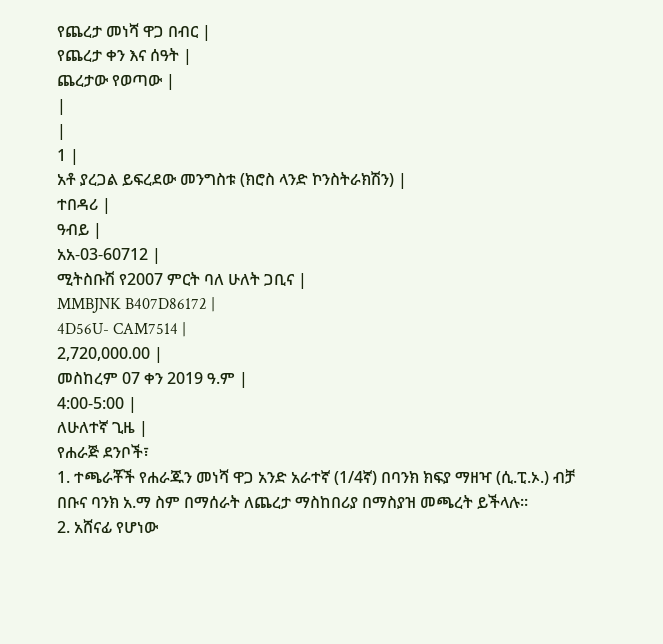የጨረታ መነሻ ዋጋ በብር |
የጨረታ ቀን እና ሰዓት |
ጨረታው የወጣው |
|
|
1 |
አቶ ያረጋል ይፍረደው መንግስቱ (ክሮስ ላንድ ኮንስትራክሽን) |
ተበዳሪ |
ዓብይ |
አአ-03-60712 |
ሚትስቡሽ የ2007 ምርት ባለ ሁለት ጋቢና |
MMBJNK B407D86172 |
4D56U- CAM7514 |
2,720,000.00 |
መስከረም 07 ቀን 2019 ዓ.ም |
4:00-5:00 |
ለሁለተኛ ጊዜ |
የሐራጅ ደንቦች፣
1. ተጫራቾች የሐራጁን መነሻ ዋጋ አንድ አራተኛ (1/4ኛ) በባንክ ክፍያ ማዘዣ (ሲ.ፒ.ኦ.) ብቻ በቡና ባንክ አ.ማ ስም በማሰራት ለጨረታ ማስከበሪያ በማስያዝ መጫረት ይችላሉ።
2. አሸናፊ የሆነው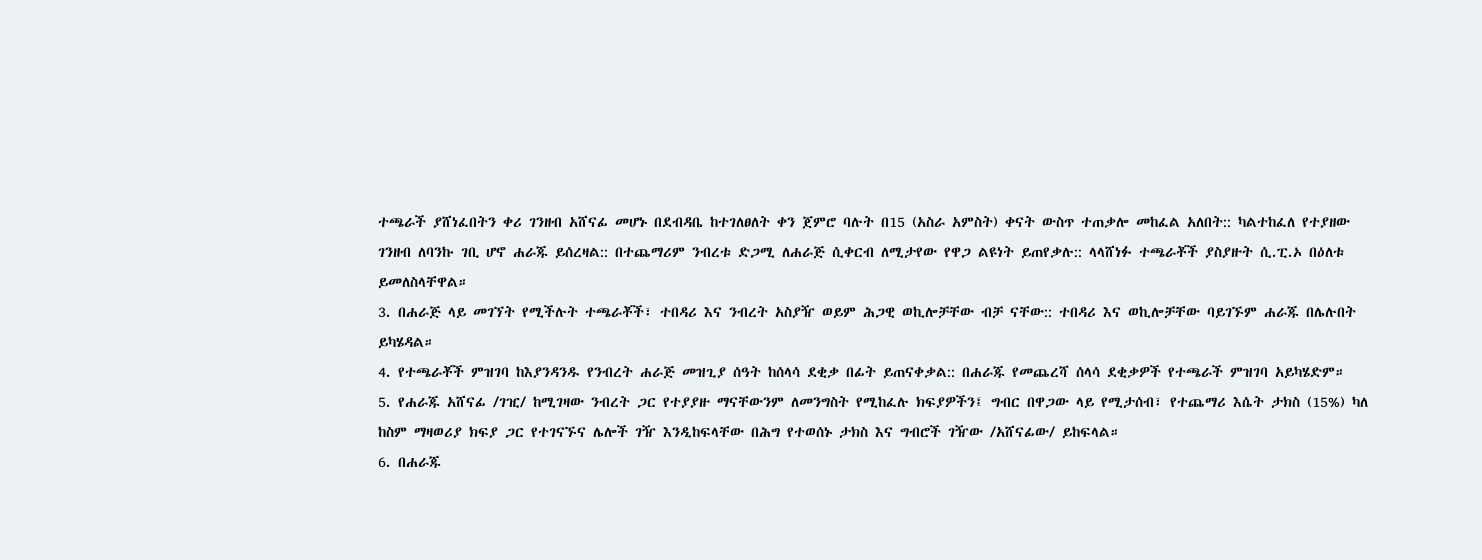ተጫራች ያሸነፈበትን ቀሪ ገንዘብ አሸናፊ መሆኑ በደብዳቤ ከተገለፀለት ቀን ጀምሮ ባሉት በ15 (አስራ አምስት) ቀናት ውስጥ ተጠቃሎ መከፈል አለበት:: ካልተከፈለ የተያዘው ገንዘብ ለባንኩ ገቢ ሆኖ ሐራጁ ይሰረዛል:: በተጨማሪም ንብረቱ ድጋሚ ለሐራጅ ሲቀርብ ለሚታየው የዋጋ ልዩነት ይጠየቃሉ:: ላላሸነፉ ተጫራቾች ያስያዙት ሲ.ፒ.ኦ በዕለቱ ይመለስላቸዋል።
3. በሐራጅ ላይ መገኘት የሚችሉት ተጫራቾች፣ ተበዳሪ እና ንብረት አስያዥ ወይም ሕጋዊ ወኪሎቻቸው ብቻ ናቸው:: ተበዳሪ እና ወኪሎቻቸው ባይገኙም ሐራጁ በሌሉበት ይካሄዳል።
4. የተጫራቾች ምዝገባ ከእያንዳንዱ የንብረት ሐራጅ መዝጊያ ሰዓት ከሰላሳ ደቂቃ በፊት ይጠናቀቃል:: በሐራጁ የመጨረሻ ሰላሳ ደቂቃዎች የተጫራች ምዝገባ አይካሄድም።
5. የሐራጁ አሸናፊ /ገዢ/ ከሚገዛው ንብረት ጋር የተያያዙ ማናቸውንም ለመንግስት የሚከፈሉ ክፍያዎችን፤ ግብር በዋጋው ላይ የሚታሰብ፣ የተጨማሪ እሴት ታክስ (15%) ካለ ከስም ማዛወሪያ ክፍያ ጋር የተገናኙና ሌሎች ገዥ እንዲከፍላቸው በሕግ የተወሰኑ ታክስ እና ግብሮች ገዥው /አሸናፊው/ ይከፍላል።
6. በሐራጁ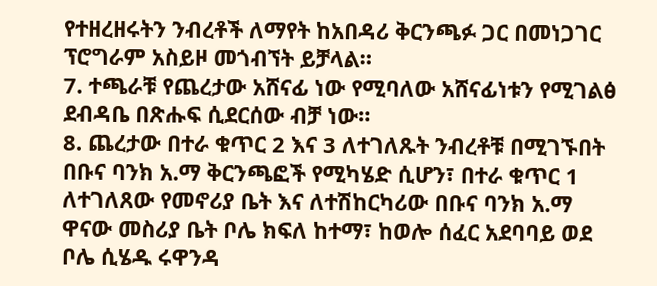የተዘረዘሩትን ንብረቶች ለማየት ከአበዳሪ ቅርንጫፉ ጋር በመነጋገር ፕሮግራም አስይዞ መጎብኘት ይቻላል።
7. ተጫራቹ የጨረታው አሸናፊ ነው የሚባለው አሸናፊነቱን የሚገልፅ ደብዳቤ በጽሑፍ ሲደርሰው ብቻ ነው።
8. ጨረታው በተራ ቁጥር 2 እና 3 ለተገለጹት ንብረቶቹ በሚገኙበት በቡና ባንክ አ.ማ ቅርንጫፎች የሚካሄድ ሲሆን፣ በተራ ቁጥር 1 ለተገለጸው የመኖሪያ ቤት እና ለተሽከርካሪው በቡና ባንክ አ.ማ ዋናው መስሪያ ቤት ቦሌ ክፍለ ከተማ፣ ከወሎ ሰፈር አደባባይ ወደ ቦሌ ሲሄዱ ሩዋንዳ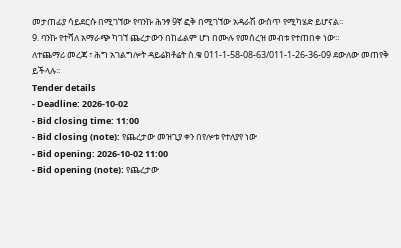መታጠፊያ ሳይደርሱ በሚገኘው የባንኩ ሕንፃ 9ኛ ፎቅ በሚገኘው አዳራሽ ውስጥ የሚካሄድ ይሆናል።
9. ባንኩ የተሻለ አማራጭ ካገኘ ጨረታውን በከፊልም ሆነ በሙሉ የመሰረዝ መብቱ የተጠበቀ ነው።
ለተጨማሪ መረጃ ፣ ሕግ አገልግሎት ዳይሬክቶሬት ስ.ቁ 011-1-58-08-63/011-1-26-36-09 ደውለው መጠየቅ ይችላሉ።
Tender details
- Deadline: 2026-10-02
- Bid closing time: 11:00
- Bid closing (note): የጨረታው መዝጊያ ቀን በየሎቱ የተለያየ ነው
- Bid opening: 2026-10-02 11:00
- Bid opening (note): የጨረታው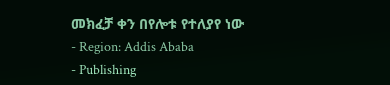መክፈቻ ቀን በየሎቱ የተለያየ ነው
- Region: Addis Ababa
- Publishing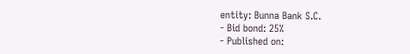entity: Bunna Bank S.C.
- Bid bond: 25%
- Published on: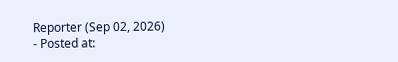Reporter (Sep 02, 2026)
- Posted at: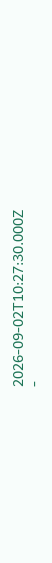2026-09-02T10:27:30.000Z
-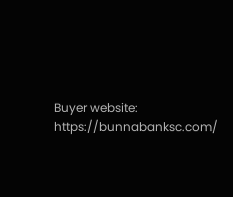Buyer website: https://bunnabanksc.com/